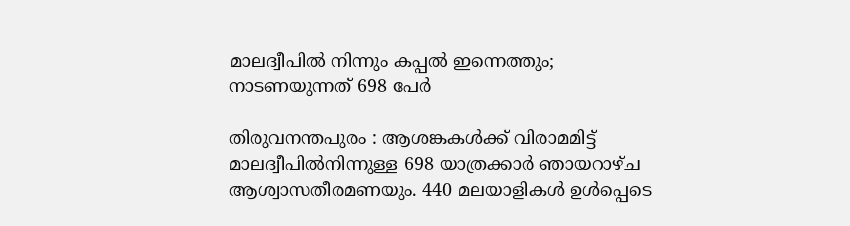മാലദ്വീപില്‍ നിന്നും കപ്പല്‍ ഇന്നെത്തും; നാടണയുന്നത്‌ 698 പേര്‍

തിരുവനന്തപുരം : ആശങ്കകള്‍ക്ക് വിരാമമിട്ട് മാലദ്വീപില്‍നിന്നുള്ള 698 യാത്രക്കാര്‍ ഞായറാഴ്ച ആശ്വാസതീരമണയും. 440 മലയാളികള്‍ ഉള്‍പ്പെടെ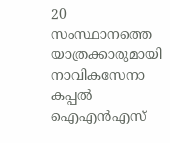20 സംസ്ഥാനത്തെ യാത്രക്കാരുമായി നാവികസേനാ കപ്പല്‍ ഐഎന്‍എസ്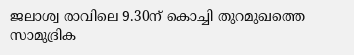ജലാശ്വ രാവിലെ 9.30ന് കൊച്ചി തുറമുഖത്തെ സാമുദ്രിക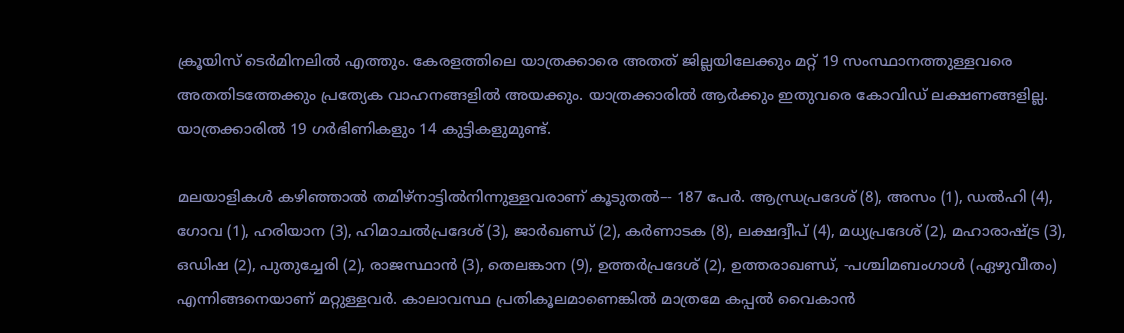ക്രൂയിസ് ടെര്‍മിനലില്‍ എത്തും. കേരളത്തിലെ യാത്രക്കാരെ അതത് ജില്ലയിലേക്കും മറ്റ് 19 സംസ്ഥാനത്തുള്ളവരെ അതതിടത്തേക്കും പ്രത്യേക വാഹനങ്ങളില്‍ അയക്കും. യാത്രക്കാരില്‍ ആര്‍ക്കും ഇതുവരെ കോവിഡ് ലക്ഷണങ്ങളില്ല. യാത്രക്കാരില്‍ 19 ഗര്‍ഭിണികളും 14 കുട്ടികളുമുണ്ട്.

മലയാളികള്‍ കഴിഞ്ഞാല്‍ തമിഴ്നാട്ടില്‍നിന്നുള്ളവരാണ് കൂടുതല്‍–- 187 പേര്‍. ആന്ധ്രപ്രദേശ് (8), അസം (1), ഡല്‍ഹി (4), ഗോവ (1), ഹരിയാന (3), ഹിമാചല്‍പ്രദേശ് (3), ജാര്‍ഖണ്ഡ് (2), കര്‍ണാടക (8), ലക്ഷദ്വീപ് (4), മധ്യപ്രദേശ് (2), മഹാരാഷ്ട്ര (3), ഒഡിഷ (2), പുതുച്ചേരി (2), രാജസ്ഥാന്‍ (3), തെലങ്കാന (9), ഉത്തര്‍പ്രദേശ് (2), ഉത്തരാഖണ്ഡ്, -പശ്ചിമബംഗാള്‍ (ഏഴുവീതം) എന്നിങ്ങനെയാണ് മറ്റുള്ളവര്‍. കാലാവസ്ഥ പ്രതികൂലമാണെങ്കില്‍ മാത്രമേ കപ്പല്‍ വൈകാന്‍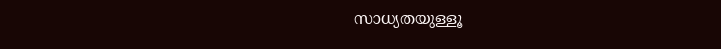സാധ്യതയുള്ളൂ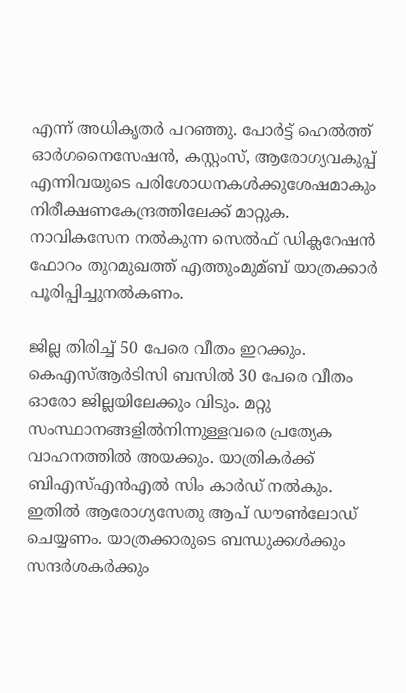എന്ന് അധികൃതര്‍ പറഞ്ഞു. പോര്‍ട്ട് ഹെല്‍ത്ത് ഓര്‍ഗനൈസേഷന്‍, കസ്റ്റംസ്, ആരോഗ്യവകുപ്പ് എന്നിവയുടെ പരിശോധനകള്‍ക്കുശേഷമാകും നിരീക്ഷണകേന്ദ്രത്തിലേക്ക് മാറ്റുക. നാവികസേന നല്‍കുന്ന സെല്‍ഫ് ഡിക്ലറേഷന്‍ ഫോറം തുറമുഖത്ത് എത്തുംമുമ്ബ് യാത്രക്കാര്‍ പൂരിപ്പിച്ചുനല്‍കണം.

ജില്ല തിരിച്ച്‌ 50 പേരെ വീതം ഇറക്കും. കെഎസ്‌ആര്‍ടിസി ബസില്‍ 30 പേരെ വീതം ഓരോ ജില്ലയിലേക്കും വിടും. മറ്റു സംസ്ഥാനങ്ങളില്‍നിന്നുള്ളവരെ പ്രത്യേക വാഹനത്തില്‍ അയക്കും. യാത്രികര്‍ക്ക് ബിഎസ്‌എന്‍എല്‍ സിം കാര്‍ഡ് നല്‍കും. ഇതില്‍ ആരോഗ്യസേതു ആപ് ഡൗണ്‍ലോഡ് ചെയ്യണം. യാത്രക്കാരുടെ ബന്ധുക്കള്‍ക്കും സന്ദര്‍ശകര്‍ക്കും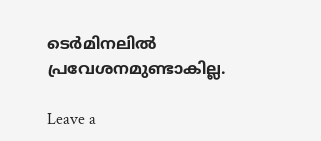ടെര്‍മിനലില്‍ പ്രവേശനമുണ്ടാകില്ല.

Leave a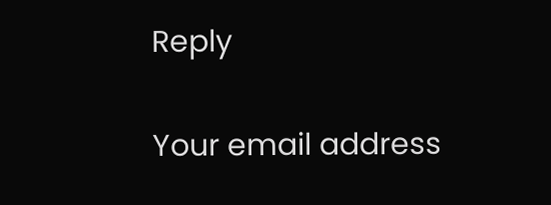Reply

Your email address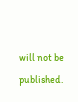will not be published.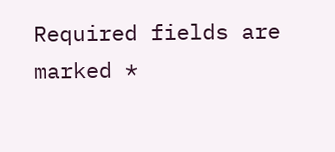Required fields are marked *